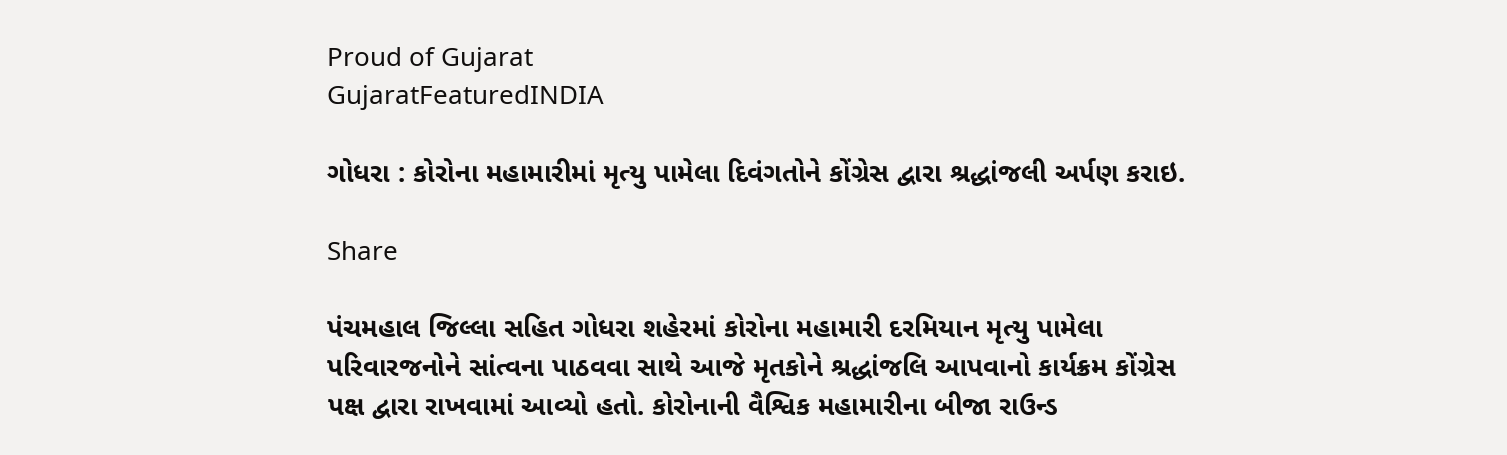Proud of Gujarat
GujaratFeaturedINDIA

ગોધરા : કોરોના મહામારીમાં મૃત્યુ પામેલા દિવંગતોને કોંગ્રેસ દ્વારા શ્રદ્ધાંજલી અર્પણ કરાઇ.

Share

પંચમહાલ જિલ્લા સહિત ગોધરા શહેરમાં કોરોના મહામારી દરમિયાન મૃત્યુ પામેલા પરિવારજનોને સાંત્વના પાઠવવા સાથે આજે મૃતકોને શ્રદ્ધાંજલિ આપવાનો કાર્યક્રમ કોંગ્રેસ પક્ષ દ્વારા રાખવામાં આવ્યો હતો. કોરોનાની વૈશ્વિક મહામારીના બીજા રાઉન્ડ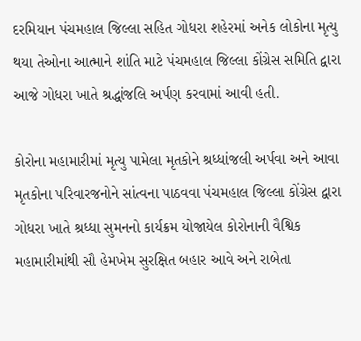દરમિયાન પંચમહાલ જિલ્લા સહિત ગોધરા શહેરમાં અનેક લોકોના મૃત્યુ થયા તેઓના આત્માને શાંતિ માટે પંચમહાલ જિલ્લા કોંગ્રેસ સમિતિ દ્વારા આજે ગોધરા ખાતે શ્રદ્ધાંજલિ અર્પણ કરવામાં આવી હતી.

કોરોના મહામારીમાં મૃત્યુ પામેલા મૃતકોને શ્રધ્ધાંજલી અર્પવા અને આવા મૃતકોના પરિવારજનોને સાંત્વના પાઠવવા પંચમહાલ જિલ્લા કોંગ્રેસ દ્વારા ગોધરા ખાતે શ્રધ્ધા સુમનનો કાર્યક્રમ યોજાયેલ કોરોનાની વૈશ્વિક મહામારીમાંથી સૌ હેમખેમ સુરક્ષિત બહાર આવે અને રાબેતા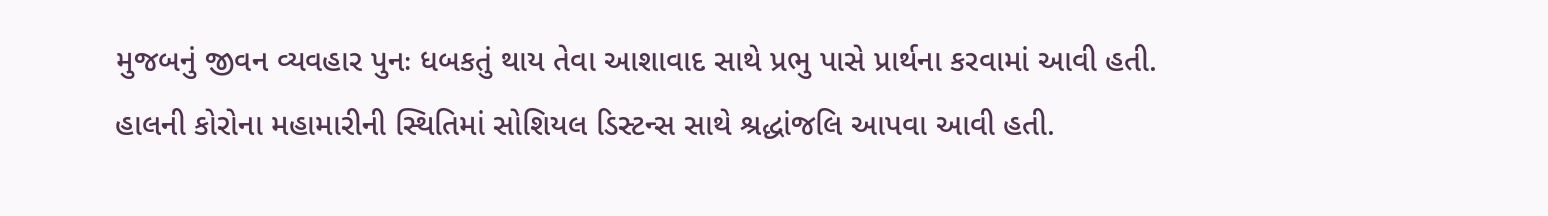મુજબનું જીવન વ્યવહાર પુનઃ ધબકતું થાય તેવા આશાવાદ સાથે પ્રભુ પાસે પ્રાર્થના કરવામાં આવી હતી. હાલની કોરોના મહામારીની સ્થિતિમાં સોશિયલ ડિસ્ટન્સ સાથે શ્રદ્ધાંજલિ આપવા આવી હતી.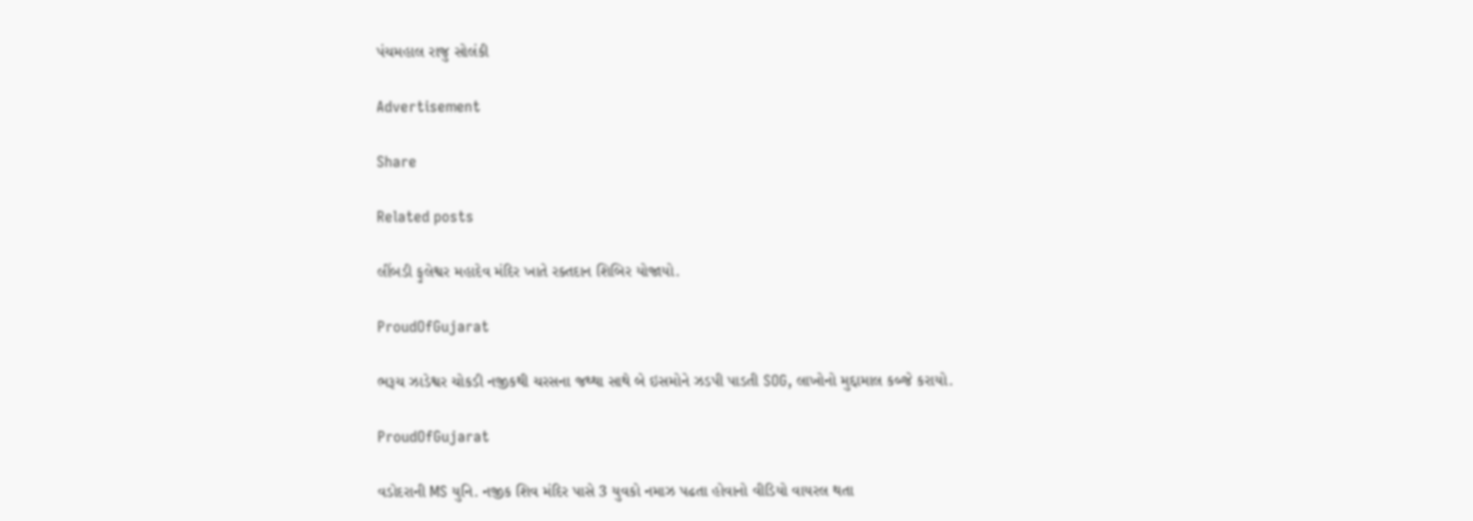પંચમહાલ રાજુ સોલંકી

Advertisement

Share

Related posts

લીંબડી ફુલેશ્વર મહાદેવ મંદિર ખાતે રક્તદાન શિબિર યોજાયો.

ProudOfGujarat

ભરૂચ ઝાડેશ્વર ચોકડી નજીકથી ચરસના જથ્થા સાથે બે ઇસમોને ઝડપી પાડતી SOG, લાખોનો મુદ્દામાલ કબ્જે કરાયો.

ProudOfGujarat

વડોદરાની MS યુનિ. નજીક શિવ મંદિર પાસે 3 યુવકો નમાઝ પઢતા હોવાનો વીડિયો વાયરલ થતા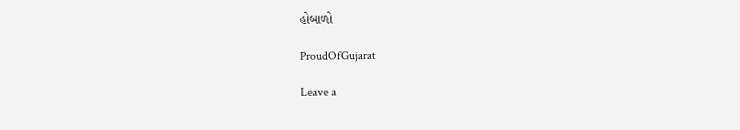હોબાળો

ProudOfGujarat

Leave a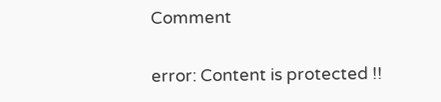Comment

error: Content is protected !!